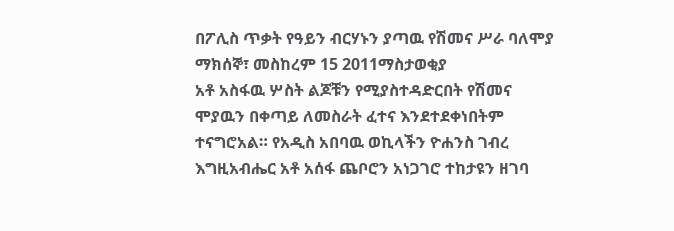በፖሊስ ጥቃት የዓይን ብርሃኑን ያጣዉ የሽመና ሥራ ባለሞያ
ማክሰኞ፣ መስከረም 15 2011ማስታወቂያ
አቶ አስፋዉ ሦስት ልጆቹን የሚያስተዳድርበት የሽመና ሞያዉን በቀጣይ ለመስራት ፈተና እንደተደቀነበትም ተናግሮአል። የአዲስ አበባዉ ወኪላችን ዮሐንስ ገብረ እግዚአብሔር አቶ አሰፋ ጨቦሮን አነጋገሮ ተከታዩን ዘገባ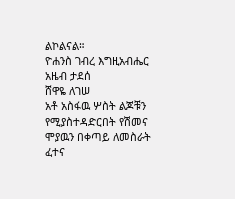ልኮልናል።
ዮሐንስ ገብረ እግዚአብሔር
አዜብ ታደሰ
ሸዋዬ ለገሠ
አቶ አስፋዉ ሦስት ልጆቹን የሚያስተዳድርበት የሽመና ሞያዉን በቀጣይ ለመስራት ፈተና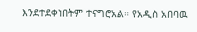እንደተደቀነበትም ተናግሮአል። የአዲስ አበባዉ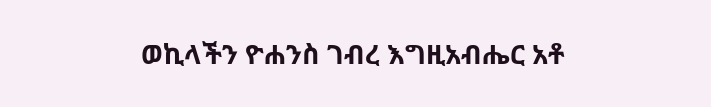ወኪላችን ዮሐንስ ገብረ እግዚአብሔር አቶ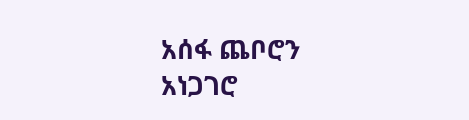አሰፋ ጨቦሮን አነጋገሮ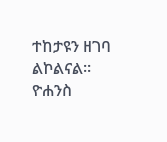ተከታዩን ዘገባ ልኮልናል።
ዮሐንስ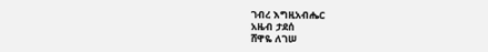ገብረ እግዚአብሔር
አዜብ ታደሰ
ሸዋዬ ለገሠ